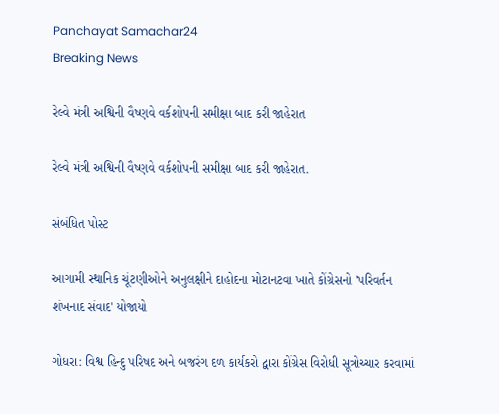Panchayat Samachar24
Breaking News

રેલ્વે મંત્રી અશ્વિની વૈષ્ણવે વર્કશોપની સમીક્ષા બાદ કરી જાહેરાત

રેલ્વે મંત્રી અશ્વિની વૈષ્ણવે વર્કશોપની સમીક્ષા બાદ કરી જાહેરાત.

સંબંધિત પોસ્ટ

આગામી સ્થાનિક ચૂંટણીઓને અનુલક્ષીને દાહોદના મોટાનટવા ખાતે કોંગ્રેસનો 'પરિવર્તન શંખનાદ સંવાદ' યોજાયો

ગોધરા: વિશ્વ હિન્દુ પરિષદ અને બજરંગ દળ કાર્યકરો દ્વારા કોંગ્રેસ વિરોધી સૂત્રોચ્ચાર કરવામાં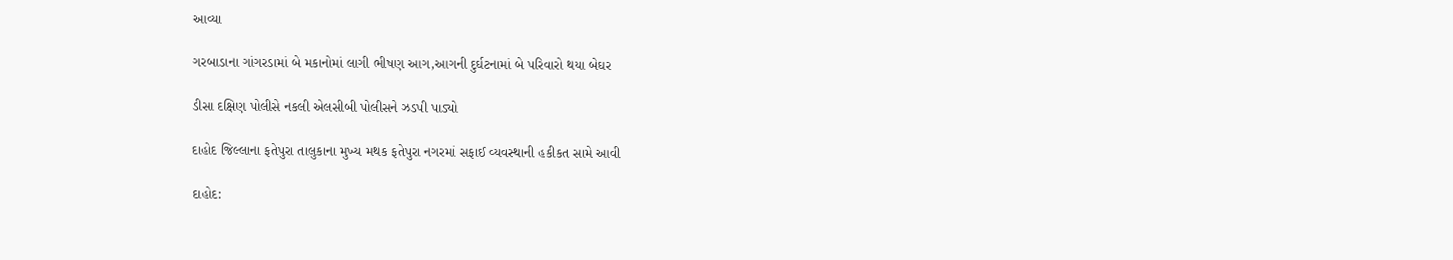આવ્યા

ગરબાડાના ગાંગરડામાં બે મકાનોમાં લાગી ભીષણ આગ,આગની દુર્ઘટનામાં બે પરિવારો થયા બેઘર

ડીસા દક્ષિણ પોલીસે નકલી એલસીબી પોલીસને ઝડપી પાડ્યો

દાહોદ જિલ્લાના ફતેપુરા તાલુકાના મુખ્ય મથક ફતેપુરા નગરમાં સફાઈ વ્યવસ્થાની હકીકત સામે આવી

દાહોદ: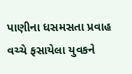પાણીના ધસમસતા પ્રવાહ વચ્ચે ફસાયેલા યુવકને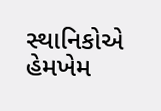સ્થાનિકોએ હેમખેમ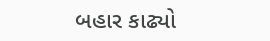બહાર કાઢ્યો